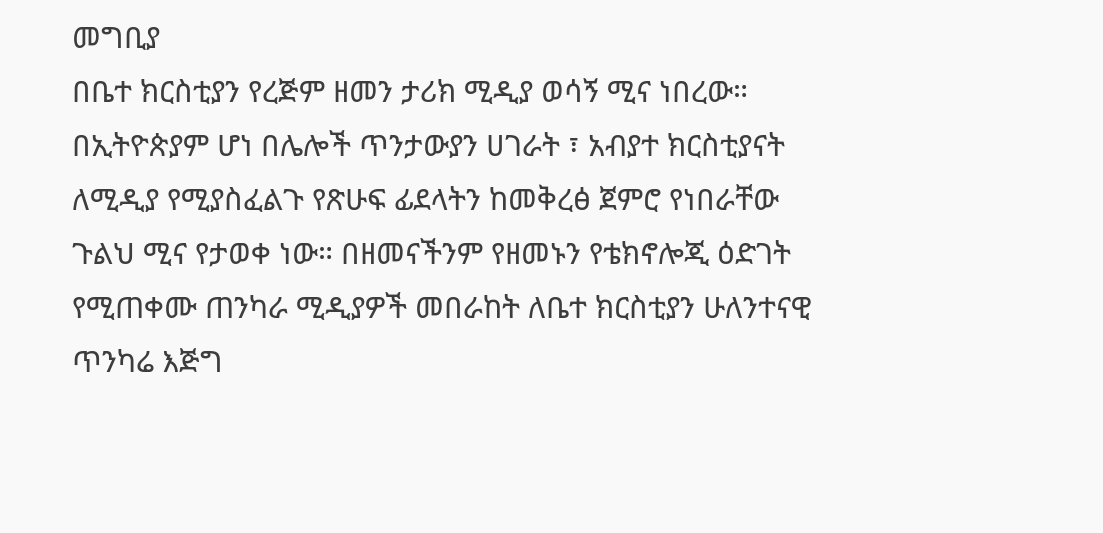መግቢያ
በቤተ ክርስቲያን የረጅም ዘመን ታሪክ ሚዲያ ወሳኝ ሚና ነበረው። በኢትዮጵያም ሆነ በሌሎች ጥንታውያን ሀገራት ፣ አብያተ ክርስቲያናት ለሚዲያ የሚያስፈልጉ የጽሁፍ ፊደላትን ከመቅረፅ ጀምሮ የነበራቸው ጉልህ ሚና የታወቀ ነው። በዘመናችንም የዘመኑን የቴክኖሎጂ ዕድገት የሚጠቀሙ ጠንካራ ሚዲያዎች መበራከት ለቤተ ክርስቲያን ሁለንተናዊ ጥንካሬ እጅግ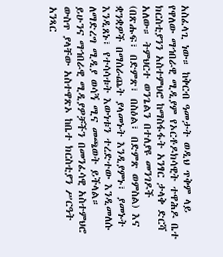አስፈላጊ ነው። ከቅርብ ዓመታት ወዲህ ጥቅም ላይ የዋለው ማኅበራዊ ሚዲያም የኦርቶዶክሳዊት ተዋሕዶ ቤተ ክርስቲያንን አስተምህሮ ከማስፋፋት አንፃር ታላቅ ድርሻ አለው። ትምህርተ ወንጌልን በተለያዩ መንገዶች (በጽሑፍ፣ በድምጽ፣ በስዕል፣ በድምጽ ወምስል) እና ቋንቋዎች በማሰራጨት ያላመኑት እንዲያምኑ፣ ያመኑት እንዲጸኑ፣ የተሳሳቱት እውነቱን ተረድተው እንዲመለሱ ለማድረግ ሚዲያ ወሳኝ ሚና መጫወት ይችላል።
ይሁንና ማኅበራዊ ሚዲያዎቻችን በመንፈሳዊ አስተምህሮ ውስጥ ያላቸው አስተዋጽኦ ከቤተ ክርስቲያን ሥርዓት አንጻር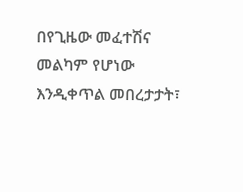በየጊዜው መፈተሽና መልካም የሆነው እንዲቀጥል መበረታታት፣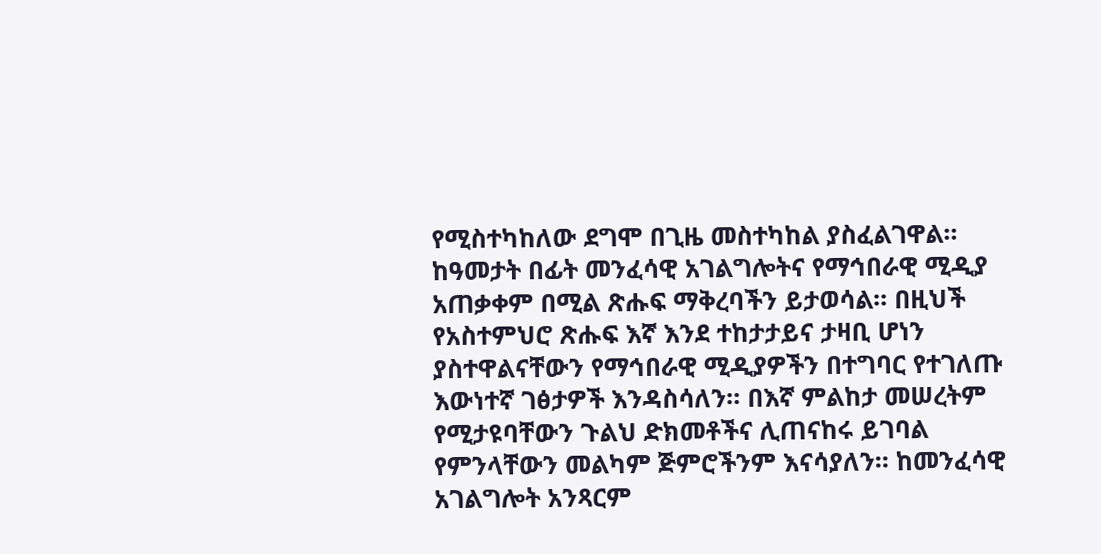የሚስተካከለው ደግሞ በጊዜ መስተካከል ያስፈልገዋል። ከዓመታት በፊት መንፈሳዊ አገልግሎትና የማኅበራዊ ሚዲያ አጠቃቀም በሚል ጽሑፍ ማቅረባችን ይታወሳል። በዚህች የአስተምህሮ ጽሑፍ እኛ እንደ ተከታታይና ታዛቢ ሆነን ያስተዋልናቸውን የማኅበራዊ ሚዲያዎችን በተግባር የተገለጡ እውነተኛ ገፅታዎች እንዳስሳለን። በእኛ ምልከታ መሠረትም የሚታዩባቸውን ጉልህ ድክመቶችና ሊጠናከሩ ይገባል የምንላቸውን መልካም ጅምሮችንም እናሳያለን። ከመንፈሳዊ አገልግሎት አንጻርም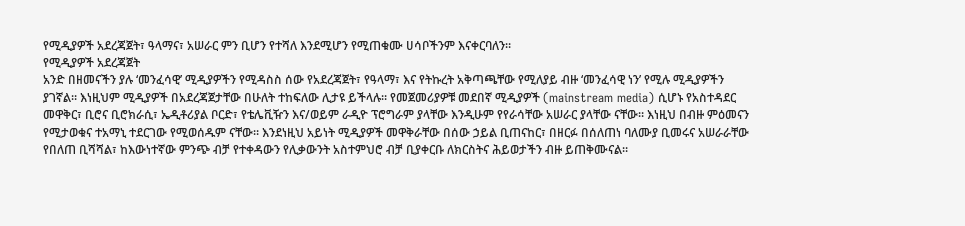የሚዲያዎች አደረጃጀት፣ ዓላማና፣ አሠራር ምን ቢሆን የተሻለ እንደሚሆን የሚጠቁሙ ሀሳቦችንም እናቀርባለን።
የሚዲያዎች አደረጃጀት
አንድ በዘመናችን ያሉ ‘መንፈሳዊ’ ሚዲያዎችን የሚዳስስ ሰው የአደረጃጀት፣ የዓላማ፣ እና የትኩረት አቅጣጫቸው የሚለያይ ብዙ ‘መንፈሳዊ ነን’ የሚሉ ሚዲያዎችን ያገኛል። እነዚህም ሚዲያዎች በአደረጃጀታቸው በሁለት ተከፍለው ሊታዩ ይችላሉ። የመጀመሪያዎቹ መደበኛ ሚዲያዎች (mainstream media) ሲሆኑ የአስተዳደር መዋቅር፣ ቢሮና ቢሮክራሲ፣ ኤዲቶሪያል ቦርድ፣ የቴሌቪዥን እና/ወይም ራዲዮ ፕሮግራም ያላቸው እንዲሁም የየራሳቸው አሠራር ያላቸው ናቸው። እነዚህ በብዙ ምዕመናን የሚታወቁና ተአማኒ ተደርገው የሚወሰዱም ናቸው። እንደነዚህ አይነት ሚዲያዎች መዋቅራቸው በሰው ኃይል ቢጠናከር፣ በዘርፉ በሰለጠነ ባለሙያ ቢመሩና አሠራራቸው የበለጠ ቢሻሻል፣ ከእውነተኛው ምንጭ ብቻ የተቀዳውን የሊቃውንት አስተምህሮ ብቻ ቢያቀርቡ ለክርስትና ሕይወታችን ብዙ ይጠቅሙናል።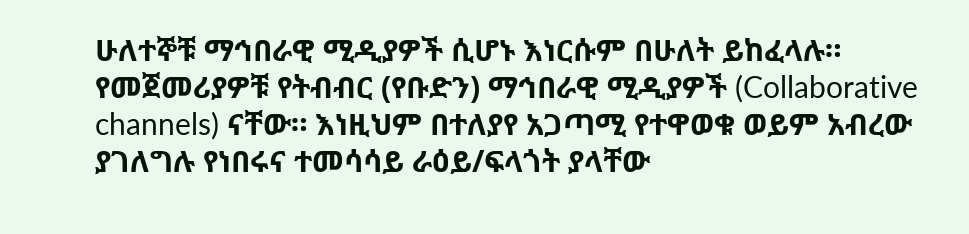ሁለተኞቹ ማኅበራዊ ሚዲያዎች ሲሆኑ እነርሱም በሁለት ይከፈላሉ።
የመጀመሪያዎቹ የትብብር (የቡድን) ማኅበራዊ ሚዲያዎች (Collaborative channels) ናቸው። እነዚህም በተለያየ አጋጣሚ የተዋወቁ ወይም አብረው ያገለግሉ የነበሩና ተመሳሳይ ራዕይ/ፍላጎት ያላቸው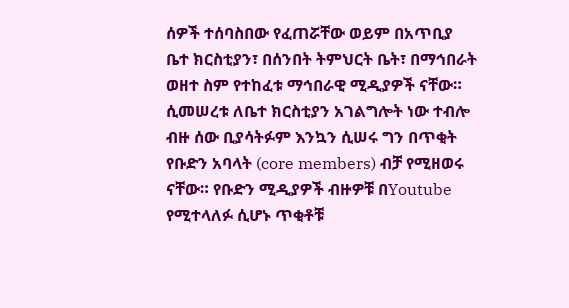ሰዎች ተሰባስበው የፈጠሯቸው ወይም በአጥቢያ ቤተ ክርስቲያን፣ በሰንበት ትምህርት ቤት፣ በማኅበራት ወዘተ ስም የተከፈቱ ማኅበራዊ ሚዲያዎች ናቸው። ሲመሠረቱ ለቤተ ክርስቲያን አገልግሎት ነው ተብሎ ብዙ ሰው ቢያሳትፉም እንኳን ሲሠሩ ግን በጥቂት የቡድን አባላት (core members) ብቻ የሚዘወሩ ናቸው። የቡድን ሚዲያዎች ብዙዎቹ በYoutube የሚተላለፉ ሲሆኑ ጥቂቶቹ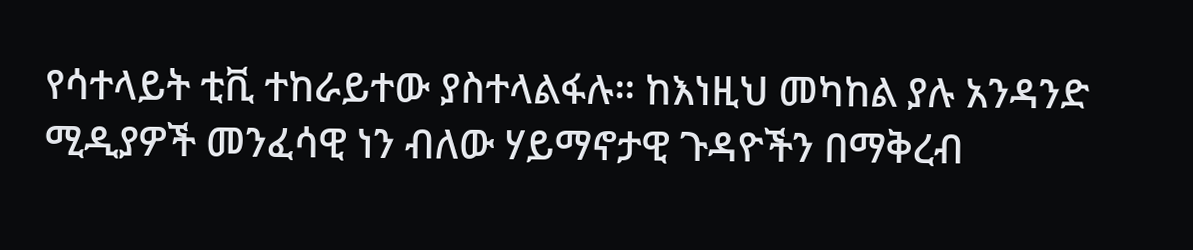የሳተላይት ቲቪ ተከራይተው ያስተላልፋሉ። ከእነዚህ መካከል ያሉ አንዳንድ ሚዲያዎች መንፈሳዊ ነን ብለው ሃይማኖታዊ ጉዳዮችን በማቅረብ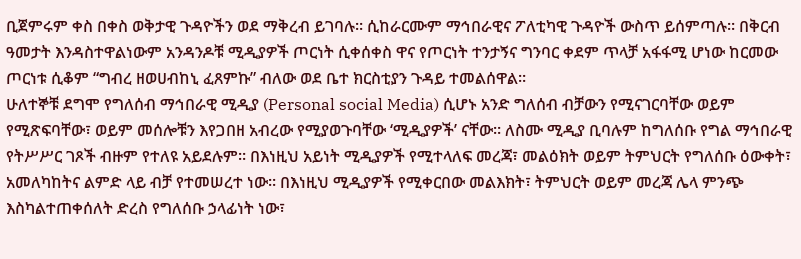ቢጀምሩም ቀስ በቀስ ወቅታዊ ጉዳዮችን ወደ ማቅረብ ይገባሉ። ሲከራርሙም ማኅበራዊና ፖለቲካዊ ጉዳዮች ውስጥ ይሰምጣሉ። በቅርብ ዓመታት እንዳስተዋልነውም አንዳንዶቹ ሚዲያዎች ጦርነት ሲቀሰቀስ ዋና የጦርነት ተንታኝና ግንባር ቀደም ጥላቻ አፋፋሚ ሆነው ከርመው ጦርነቱ ሲቆም “ግብረ ዘወሀብከኒ ፈጸምኩ” ብለው ወደ ቤተ ክርስቲያን ጉዳይ ተመልሰዋል።
ሁለተኞቹ ደግሞ የግለሰብ ማኅበራዊ ሚዲያ (Personal social Media) ሲሆኑ አንድ ግለሰብ ብቻውን የሚናገርባቸው ወይም የሚጽፍባቸው፣ ወይም መሰሎቹን እየጋበዘ አብረው የሚያወጉባቸው ‘ሚዲያዎች’ ናቸው። ለስሙ ሚዲያ ቢባሉም ከግለሰቡ የግል ማኅበራዊ የትሥሥር ገጾች ብዙም የተለዩ አይደሉም። በእነዚህ አይነት ሚዲያዎች የሚተላለፍ መረጃ፣ መልዕክት ወይም ትምህርት የግለሰቡ ዕውቀት፣ አመለካከትና ልምድ ላይ ብቻ የተመሠረተ ነው። በእነዚህ ሚዲያዎች የሚቀርበው መልእክት፣ ትምህርት ወይም መረጃ ሌላ ምንጭ እስካልተጠቀሰለት ድረስ የግለሰቡ ኃላፊነት ነው፣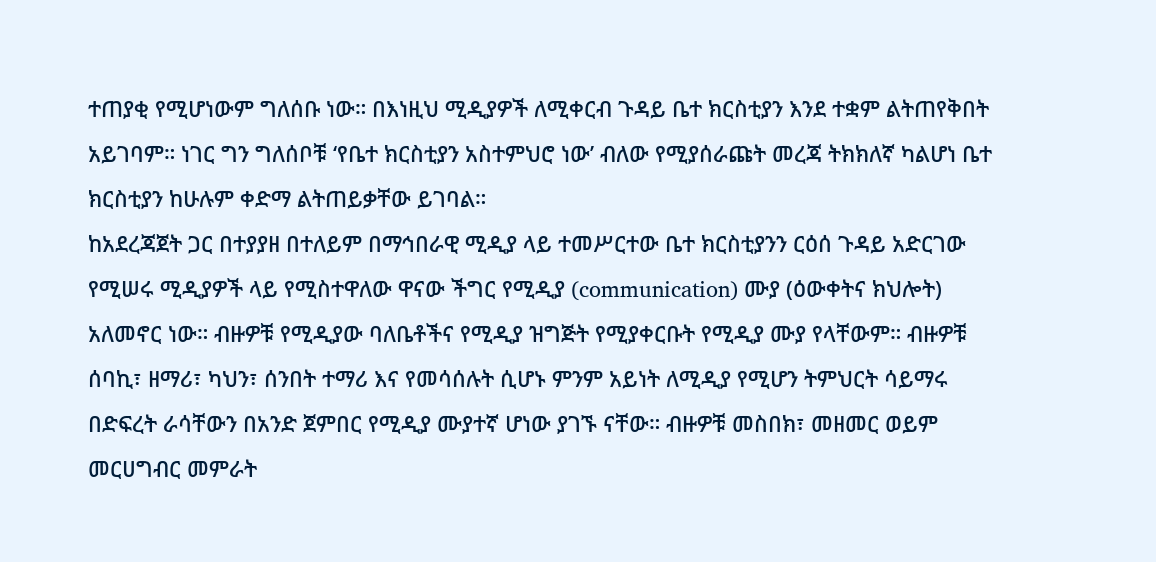ተጠያቂ የሚሆነውም ግለሰቡ ነው። በእነዚህ ሚዲያዎች ለሚቀርብ ጉዳይ ቤተ ክርስቲያን እንደ ተቋም ልትጠየቅበት አይገባም። ነገር ግን ግለሰቦቹ ‘የቤተ ክርስቲያን አስተምህሮ ነው’ ብለው የሚያሰራጩት መረጃ ትክክለኛ ካልሆነ ቤተ ክርስቲያን ከሁሉም ቀድማ ልትጠይቃቸው ይገባል።
ከአደረጃጀት ጋር በተያያዘ በተለይም በማኅበራዊ ሚዲያ ላይ ተመሥርተው ቤተ ክርስቲያንን ርዕሰ ጉዳይ አድርገው የሚሠሩ ሚዲያዎች ላይ የሚስተዋለው ዋናው ችግር የሚዲያ (communication) ሙያ (ዕውቀትና ክህሎት) አለመኖር ነው። ብዙዎቹ የሚዲያው ባለቤቶችና የሚዲያ ዝግጅት የሚያቀርቡት የሚዲያ ሙያ የላቸውም። ብዙዎቹ ሰባኪ፣ ዘማሪ፣ ካህን፣ ሰንበት ተማሪ እና የመሳሰሉት ሲሆኑ ምንም አይነት ለሚዲያ የሚሆን ትምህርት ሳይማሩ በድፍረት ራሳቸውን በአንድ ጀምበር የሚዲያ ሙያተኛ ሆነው ያገኙ ናቸው። ብዙዎቹ መስበክ፣ መዘመር ወይም መርሀግብር መምራት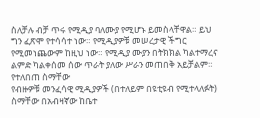ስለቻሉ ብቻ ጥሩ የሚዲያ ባለሙያ የሚሆኑ ይመስላቸዋል። ይህ ግን ፈጽሞ የተሳሳተ ነው። የሚዲያዎቹ መሠረታዊ ችግር የሚመነጨውም ከዚህ ነው። የሚዲያ ሙያን በትክክል ካልተማረና ልምድ ካልቀሰመ ሰው ጥራት ያለው ሥራን መጠበቅ አይቻልም።
የተለበጠ ስማቸው
የብዙዎቹ መንፈሳዊ ሚዲያዎች (በተለይም በዩቲዩብ የሚተላለፉት) ስማቸው በአብዛኛው ከቤተ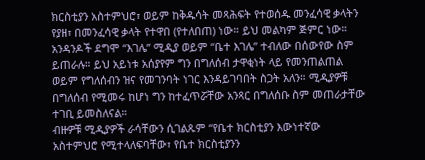ክርስቲያን አስተምህሮ፣ ወይም ከቅዱሳት መጻሕፍት የተወሰዱ መንፈሳዊ ቃላትን የያዘ፣ በመንፈሳዊ ቃላት የተዋበ (የተለበጠ) ነው። ይህ መልካም ጅምር ነው። አንዳንዶች ደግሞ “እገሌ” ሚዲያ ወይም “ቤተ እገሌ” ተብለው በሰውየው ስም ይጠራሉ። ይህ አይነቱ አሰያየም ግን በግለሰብ ታዋቂነት ላይ የመንጠልጠል ወይም የግለሰብን ዝና የመገንባት ነገር እንዳይገባበት ስጋት አለን። ሚዲያዎቹ በግለሰብ የሚመሩ ከሆነ ግን ከተፈጥሯቸው አንጻር በግለሰቡ ስም መጠራታቸው ተገቢ ይመስለናል።
ብዙዎቹ ሚዲያዎች ራሳቸውን ሲገልጹም “የቤተ ክርስቲያን እውነተኛው አስተምህሮ የሚተላለፍባቸው፣ የቤተ ክርስቲያንን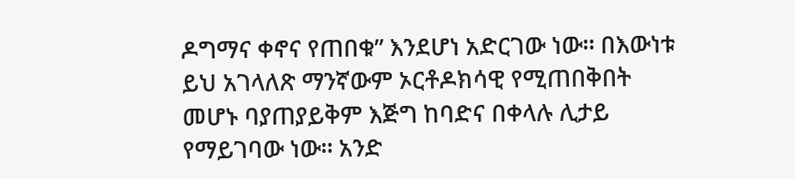ዶግማና ቀኖና የጠበቁ” እንደሆነ አድርገው ነው። በእውነቱ ይህ አገላለጽ ማንኛውም ኦርቶዶክሳዊ የሚጠበቅበት መሆኑ ባያጠያይቅም እጅግ ከባድና በቀላሉ ሊታይ የማይገባው ነው። አንድ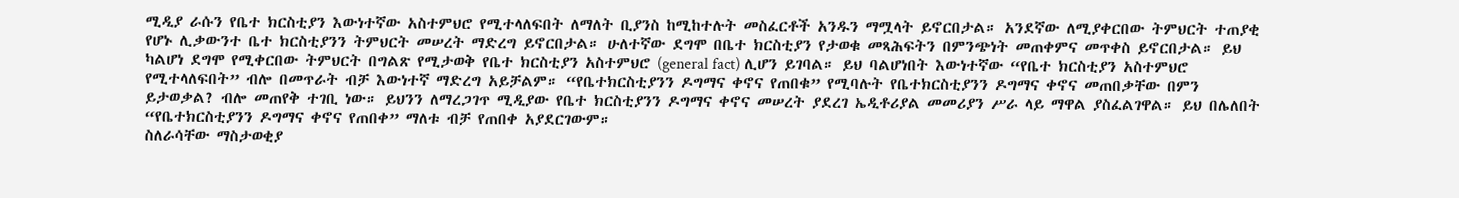ሚዲያ ራሱን የቤተ ክርስቲያን እውነተኛው አስተምህሮ የሚተላለፍበት ለማለት ቢያንስ ከሚከተሉት መስፈርቶች አንዱን ማሟላት ይኖርበታል። አንደኛው ለሚያቀርበው ትምህርት ተጠያቂ የሆኑ ሊቃውንተ ቤተ ክርስቲያንን ትምህርት መሠረት ማድረግ ይኖርበታል። ሁለተኛው ደግሞ በቤተ ክርስቲያን የታወቁ መጻሕፍትን በምንጭነት መጠቀምና መጥቀስ ይኖርበታል። ይህ ካልሆነ ደግሞ የሚቀርበው ትምህርት በግልጽ የሚታወቅ የቤተ ክርስቲያን አስተምህሮ (general fact) ሊሆን ይገባል። ይህ ባልሆነበት እውነተኛው “የቤተ ክርስቲያን አስተምህሮ የሚተላለፍበት” ብሎ በመጥራት ብቻ እውነተኛ ማድረግ አይቻልም። “የቤተክርስቲያንን ዶግማና ቀኖና የጠበቁ” የሚባሉት የቤተክርስቲያንን ዶግማና ቀኖና መጠበቃቸው በምን ይታወቃል? ብሎ መጠየቅ ተገቢ ነው። ይህንን ለማረጋገጥ ሚዲያው የቤተ ክርስቲያንን ዶግማና ቀኖና መሠረት ያደረገ ኤዲቶሪያል መመሪያን ሥራ ላይ ማዋል ያስፈልገዋል። ይህ በሌለበት “የቤተክርስቲያንን ዶግማና ቀኖና የጠበቀ” ማለቱ ብቻ የጠበቀ አያደርገውም።
ስለራሳቸው ማስታወቂያ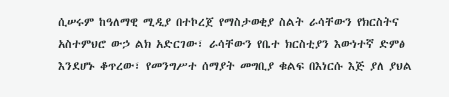ሲሠሩም ከዓለማዊ ሚዲያ በተኮረጀ የማስታወቂያ ስልት ራሳቸውን የክርስትና አስተምህሮ ውኃ ልክ አድርገው፣ ራሳቸውን የቤተ ክርስቲያን እውነተኛ ድምፅ እንደሆኑ ቆጥረው፣ የመንግሥተ ሰማያት መግቢያ ቁልፍ በእነርሱ እጅ ያለ ያህል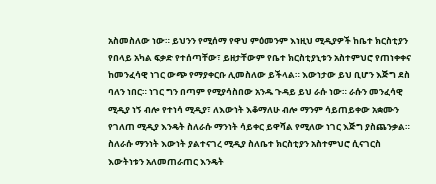አስመስለው ነው። ይህንን የሚሰማ የዋህ ምዕመንም እነዚህ ሚዲያዎች ከቤተ ክርስቲያን የበላይ አካል ፍቃድ የተሰጣቸው፣ ይዘታቸውም የቤተ ክርስቲያኒቱን አስተምህሮ የጠነቀቀና ከመንፈሳዊ ነገር ውጭ የማያቀርቡ ሊመስለው ይችላል። እውነታው ይህ ቢሆን እጅግ ደስ ባለን ነበር። ነገር ግን በጣም የሚያሳስበው አንዱ ጉዳይ ይህ ራሱ ነው። ራሱን መንፈሳዊ ሚዲያ ነኝ ብሎ የተነሳ ሚዲያ፣ ለእውነት እቆማለሁ ብሎ ማንም ሳይጠይቀው አቋሙን የገለጠ ሚዲያ እንዴት ስለራሱ ማንነት ሳይቀር ይዋሻል የሚለው ነገር እጅግ ያስጨንቃል። ስለራሱ ማንነት እውነት ያልተናገረ ሚዲያ ስለቤተ ክርስቲያን አስተምህሮ ሲናገርስ እውትነቱን አለመጠራጠር እንዴት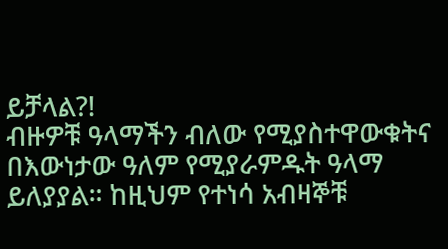ይቻላል?!
ብዙዎቹ ዓላማችን ብለው የሚያስተዋውቁትና በእውነታው ዓለም የሚያራምዱት ዓላማ ይለያያል። ከዚህም የተነሳ አብዛኞቹ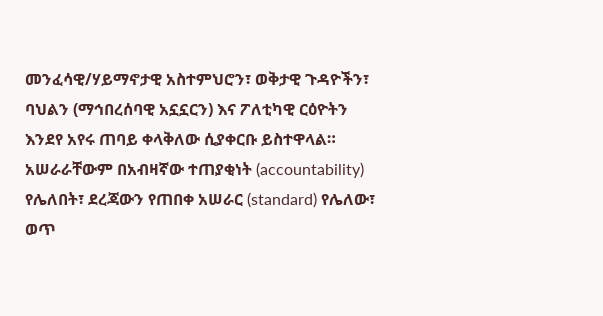መንፈሳዊ/ሃይማኖታዊ አስተምህሮን፣ ወቅታዊ ጉዳዮችን፣ ባህልን (ማኅበረሰባዊ አኗኗርን) እና ፖለቲካዊ ርዕዮትን እንደየ አየሩ ጠባይ ቀላቅለው ሲያቀርቡ ይስተዋላል። አሠራራቸውም በአብዛኛው ተጠያቂነት (accountability) የሌለበት፣ ደረጃውን የጠበቀ አሠራር (standard) የሌለው፣ ወጥ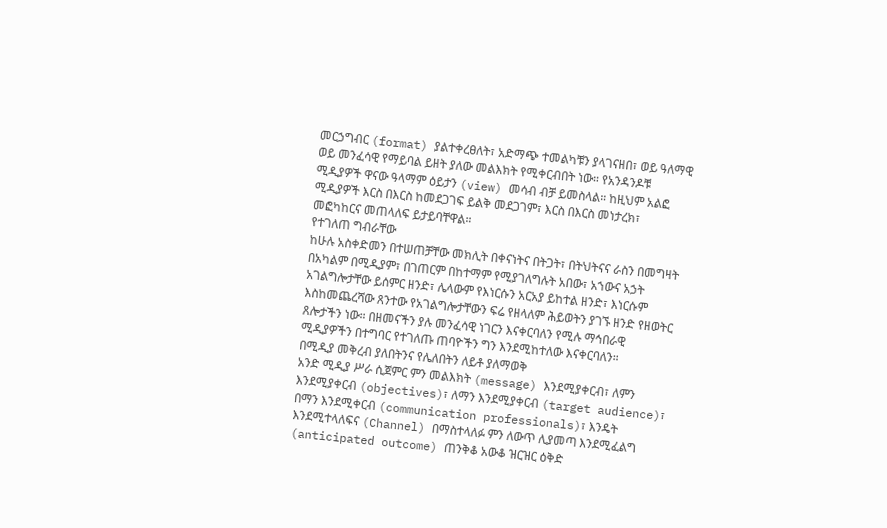መርኃግብር (format) ያልተቀረፀለት፣ አድማጭ ተመልካቹን ያላገናዘበ፣ ወይ ዓለማዊ ወይ መንፈሳዊ የማይባል ይዘት ያለው መልእክት የሚቀርብበት ነው። የአንዳንዶቹ ሚዲያዎች ዋናው ዓላማም ዕይታን (view) መሳብ ብቻ ይመስላል። ከዚህም አልፎ ሚዲያዎች እርስ በእርስ ከመደጋገፍ ይልቅ መደጋገም፣ እርስ በእርስ መነታረክ፣ መፎካከርና መጠላለፍ ይታይባቸዋል።
የተገለጠ ግብራቸው
ከሁሉ አስቀድመን በተሠጠቻቸው መክሊት በቀናነትና በትጋት፣ በትህትናና ራስን በመግዛት በአካልም በሚዲያም፣ በገጠርም በከተማም የሚያገለግሉት አበው፣ አኀውና አኃት አገልግሎታቸው ይሰምር ዘንድ፣ ሌላውም የእነርሱን አርአያ ይከተል ዘንድ፣ እነርሱም እስከመጨረሻው ጸንተው የአገልግሎታቸውን ፍሬ የዘላለም ሕይወትን ያገኙ ዘንድ የዘወትር ጸሎታችን ነው። በዘመናችን ያሉ መንፈሳዊ ነገርን እናቀርባለን የሚሉ ማኅበራዊ ሚዲያዎችን በተግባር የተገለጡ ጠባዮችን ግን እንደሚከተለው እናቀርባለን።
በሚዲያ መቅረብ ያለበትንና የሌለበትን ለይቶ ያለማወቅ
አንድ ሚዲያ ሥራ ሲጀምር ምን መልእክት (message) እንደሚያቀርብ፣ ለምን እንደሚያቀርብ (objectives)፣ ለማን እንደሚያቀርብ (target audience)፣ በማን እንደሚቀርብ (communication professionals)፣ እንዴት እንደሚተላለፍና (Channel) በማስተላለፉ ምን ለውጥ ሊያመጣ እንደሚፈልግ (anticipated outcome) ጠንቅቆ አውቆ ዝርዝር ዕቅድ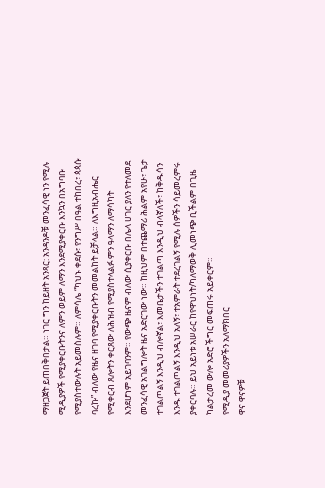ማዘጋጀት ይጠበቅበታል። ነገር ግን ከይዘት አንጻር: አንዳንዶቹ መንፈሳዊ ነን የሚሉ ሚዲያዎች የሚያቀርቡትንና ለምን ወይም ለማን እንደሚያቀርቡ እንኳን በአግባቡ የሚያስተውሉት አይመስሉም። ለምሳሌ “ካህኑ ቀደሱ፣ የንግሥ በዓል ተከበረ፣ ጳጳሱ ባረኩ” ብለው የዜና ዘገባ የሚያቀርቡትን መመልከት ይቻላል። ለእግዚአብሔር የሚቀርብ ጸሎትን ቀርጸው ለሕዝብ የሚያስተላልፉ ምን ዓላማን ለማሳካት እንደሆነም አይገባንም። የውጭ ዜናም ብለው ሲያቀርቡ በሌላ ሀገር ያለን የተለመደ መንፈሳዊ አገልግሎት ዜና አድርገው ነው። ከዚህም በተጨማሪ ሕልም አየሁ፣ ጌታ ተገልጦልኝ እንዲህ ብሎኛል፣ እመቤታችን ተገልጣ እንዲህ ብላኛለች፣ ከቅዱሳን እንዱ ተገልጦልኝ እንዲህ አለኝ፣ ተአምራት ተደረገልኝ የሚሉ ሰዎችን ሳይመረምሩ ያቀርባሉ። ይህ አይነቱ አሠራር ከየዋህነት/ካለማወቅ ሊመነጭ ቢችልም በጊዜ ካልታረመ ውሎ አድሮ ችግር መፍጠሩ አይቀርም።
የሚዲያ መመሪያዎችን አለማክበር
ዋና ዋናዎቹ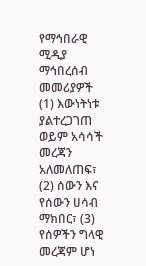የማኅበራዊ ሚዲያ ማኅበረሰብ መመሪያዎች (1) እውነትነቱ ያልተረጋገጠ ወይም አሳሳች መረጃን አለመለጠፍ፣ (2) ሰውን እና የሰውን ሀሳብ ማክበር፣ (3) የሰዎችን ግላዊ መረጃም ሆነ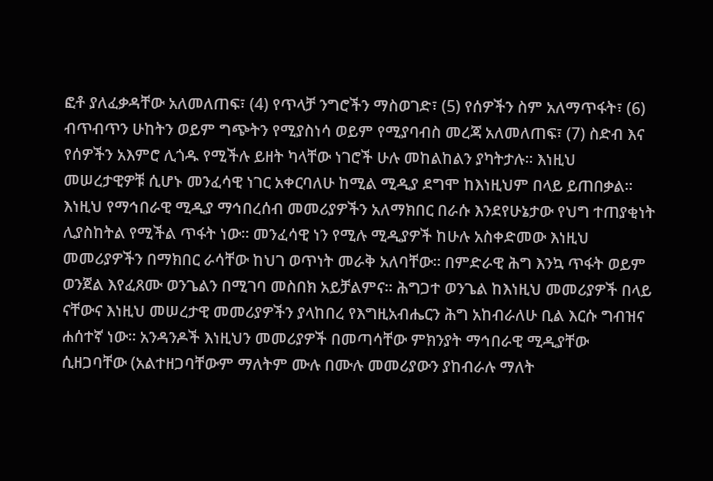ፎቶ ያለፈቃዳቸው አለመለጠፍ፣ (4) የጥላቻ ንግሮችን ማስወገድ፣ (5) የሰዎችን ስም አለማጥፋት፣ (6) ብጥብጥን ሁከትን ወይም ግጭትን የሚያስነሳ ወይም የሚያባብስ መረጃ አለመለጠፍ፣ (7) ስድብ እና የሰዎችን አእምሮ ሊጎዱ የሚችሉ ይዘት ካላቸው ነገሮች ሁሉ መከልከልን ያካትታሉ። እነዚህ መሠረታዊዎቹ ሲሆኑ መንፈሳዊ ነገር አቀርባለሁ ከሚል ሚዲያ ደግሞ ከእነዚህም በላይ ይጠበቃል። እነዚህ የማኅበራዊ ሚዲያ ማኅበረሰብ መመሪያዎችን አለማክበር በራሱ እንደየሁኔታው የህግ ተጠያቂነት ሊያስከትል የሚችል ጥፋት ነው። መንፈሳዊ ነን የሚሉ ሚዲያዎች ከሁሉ አስቀድመው እነዚህ መመሪያዎችን በማክበር ራሳቸው ከህገ ወጥነት መራቅ አለባቸው። በምድራዊ ሕግ እንኳ ጥፋት ወይም ወንጀል እየፈጸሙ ወንጌልን በሚገባ መስበክ አይቻልምና። ሕግጋተ ወንጌል ከእነዚህ መመሪያዎች በላይ ናቸውና እነዚህ መሠረታዊ መመሪያዎችን ያላከበረ የእግዚአብሔርን ሕግ አከብራለሁ ቢል እርሱ ግብዝና ሐሰተኛ ነው። አንዳንዶች እነዚህን መመሪያዎች በመጣሳቸው ምክንያት ማኅበራዊ ሚዲያቸው ሲዘጋባቸው (አልተዘጋባቸውም ማለትም ሙሉ በሙሉ መመሪያውን ያከብራሉ ማለት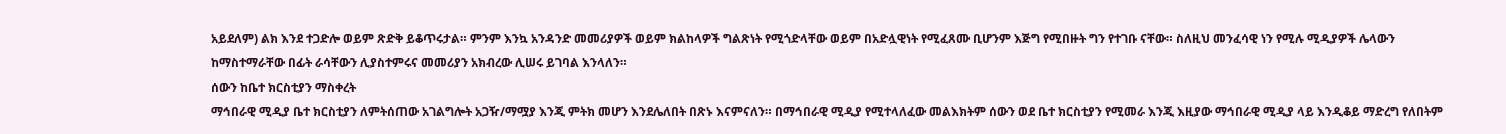አይደለም) ልክ እንደ ተጋድሎ ወይም ጽድቅ ይቆጥሩታል። ምንም እንኳ አንዳንድ መመሪያዎች ወይም ክልከላዎች ግልጽነት የሚጎድላቸው ወይም በአድሏዊነት የሚፈጸሙ ቢሆንም እጅግ የሚበዙት ግን የተገቡ ናቸው። ስለዚህ መንፈሳዊ ነን የሚሉ ሚዲያዎች ሌላውን ከማስተማራቸው በፊት ራሳቸውን ሊያስተምሩና መመሪያን አክብረው ሊሠሩ ይገባል እንላለን።
ሰውን ከቤተ ክርስቲያን ማስቀረት
ማኅበራዊ ሚዲያ ቤተ ክርስቲያን ለምትሰጠው አገልግሎት አጋዥ/ማሟያ እንጂ ምትክ መሆን እንደሌለበት በጽኑ እናምናለን። በማኅበራዊ ሚዲያ የሚተላለፈው መልእክትም ሰውን ወደ ቤተ ክርስቲያን የሚመራ እንጂ እዚያው ማኅበራዊ ሚዲያ ላይ እንዲቆይ ማድረግ የለበትም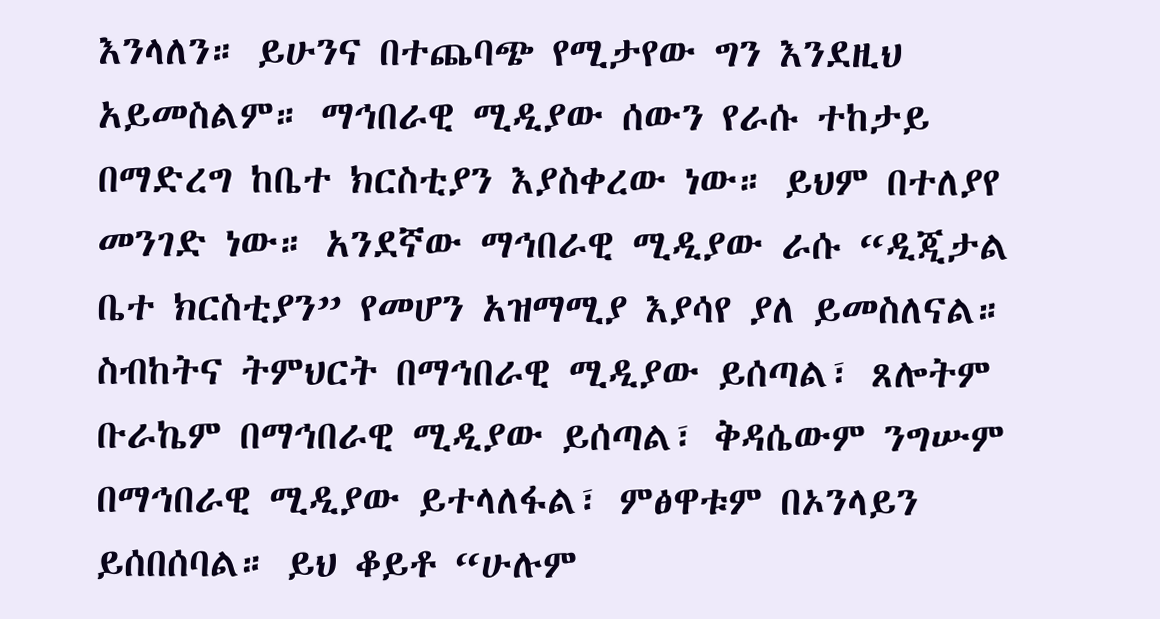እንላለን። ይሁንና በተጨባጭ የሚታየው ግን እንደዚህ አይመስልም። ማኅበራዊ ሚዲያው ሰውን የራሱ ተከታይ በማድረግ ከቤተ ክርስቲያን እያስቀረው ነው። ይህም በተለያየ መንገድ ነው። አንደኛው ማኅበራዊ ሚዲያው ራሱ “ዲጂታል ቤተ ክርስቲያን” የመሆን አዝማሚያ እያሳየ ያለ ይመስለናል። ስብከትና ትምህርት በማኅበራዊ ሚዲያው ይሰጣል፣ ጸሎትም ቡራኬም በማኅበራዊ ሚዲያው ይሰጣል፣ ቅዳሴውም ንግሡም በማኅበራዊ ሚዲያው ይተላለፋል፣ ምፅዋቱም በኦንላይን ይሰበሰባል። ይህ ቆይቶ “ሁሉም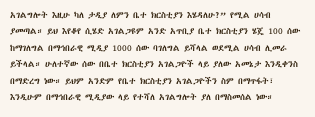አገልግሎት እዚሁ ካለ ታዲያ ለምን ቤተ ክርስቲያን እሄዳለሁ?” የሚል ሀሳብ ያመጣል። ይህ እየቆየ ሲሄድ አገልጋዩም አንድ አጥቢያ ቤተ ክርስቲያን ሄጄ 100 ሰው ከማገለግል በማኅበራዊ ሚዲያ 1000 ሰው ባገለግል ይሻላል ወደሚል ሀሳብ ሊመራ ይችላል። ሁለተኛው ሰው በቤተ ክርስቲያን አገልጋዮች ላይ ያለው አመኔታ እንዲቀንስ በማድረግ ነው። ይህም አንድም የቤተ ክርስቲያን አገልጋዮችን ስም በማጥፋት፣ እንዲሁም በማኅበራዊ ሚዲያው ላይ የተሻለ አገልግሎት ያለ በማስመሰል ነው።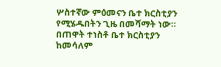ሦስተኛው ምዕመናን ቤተ ክርስቲያን የሚሄዱበትን ጊዜ በመሻማት ነው። በጠዋት ተነስቶ ቤተ ክርስቲያን ከመሳለም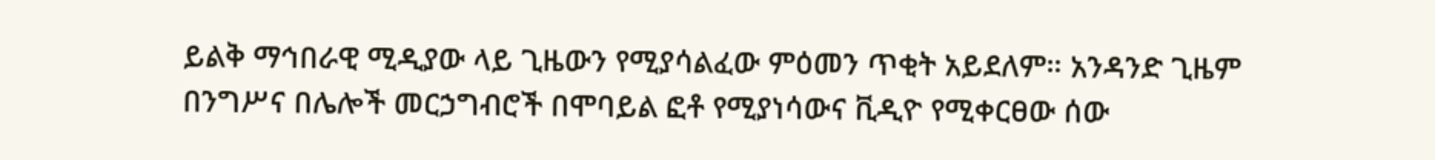ይልቅ ማኅበራዊ ሚዲያው ላይ ጊዜውን የሚያሳልፈው ምዕመን ጥቂት አይደለም። አንዳንድ ጊዜም በንግሥና በሌሎች መርኃግብሮች በሞባይል ፎቶ የሚያነሳውና ቪዲዮ የሚቀርፀው ሰው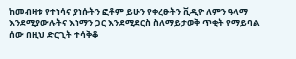ከመብዛቱ የተነሳና ያነሱትን ፎቶም ይሁን የቀረፁትን ቪዲዮ ለምን ዓላማ እንደሚያውሉትና እነማን ጋር እንደሚደርስ ስለማይታወቅ ጥቂት የማይባል ሰው በዚህ ድርጊት ተሳቅቆ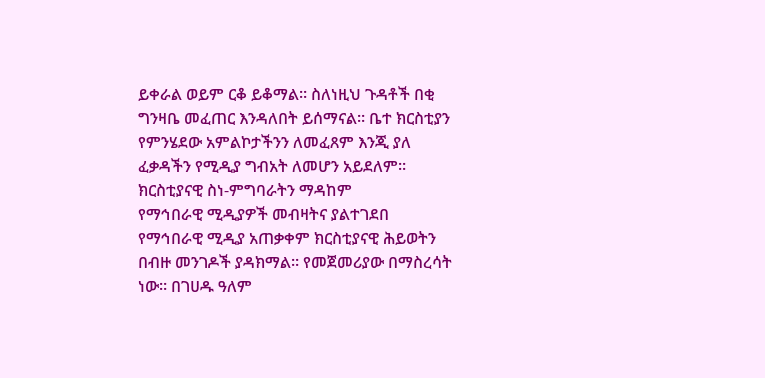ይቀራል ወይም ርቆ ይቆማል። ስለነዚህ ጉዳቶች በቂ ግንዛቤ መፈጠር እንዳለበት ይሰማናል። ቤተ ክርስቲያን የምንሄደው አምልኮታችንን ለመፈጸም እንጂ ያለ ፈቃዳችን የሚዲያ ግብአት ለመሆን አይደለም።
ክርስቲያናዊ ስነ-ምግባራትን ማዳከም
የማኅበራዊ ሚዲያዎች መብዛትና ያልተገደበ የማኅበራዊ ሚዲያ አጠቃቀም ክርስቲያናዊ ሕይወትን በብዙ መንገዶች ያዳክማል። የመጀመሪያው በማስረሳት ነው። በገሀዱ ዓለም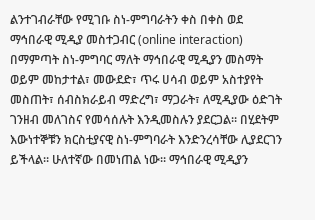ልንተገብራቸው የሚገቡ ስነ-ምግባራትን ቀስ በቀስ ወደ ማኅበራዊ ሚዲያ መስተጋብር (online interaction) በማምጣት ስነ-ምግባር ማለት ማኅበራዊ ሚዲያን መስማት ወይም መከታተል፣ መውደድ፣ ጥሩ ሀሳብ ወይም አስተያየት መስጠት፣ ሰብስክራይብ ማድረግ፣ ማጋራት፣ ለሚዲያው ዕድገት ገንዘብ መለገስና የመሳሰሉት እንዲመስሉን ያደርጋል። በሂደትም እውነተኞቹን ክርስቲያናዊ ስነ-ምግባራት እንድንረሳቸው ሊያደርገን ይችላል። ሁለተኛው በመነጠል ነው። ማኅበራዊ ሚዲያን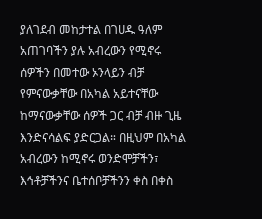ያለገደብ መከታተል በገሀዱ ዓለም አጠገባችን ያሉ አብረውን የሚኖሩ ሰዎችን በመተው ኦንላይን ብቻ የምናውቃቸው በአካል አይተናቸው ከማናውቃቸው ሰዎች ጋር ብቻ ብዙ ጊዜ እንድናሳልፍ ያድርጋል። በዚህም በአካል አብረውን ከሚኖሩ ወንድሞቻችን፣ እኅቶቻችንና ቤተሰቦቻችንን ቀስ በቀስ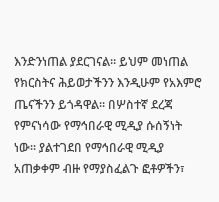እንድንነጠል ያደርገናል። ይህም መነጠል የክርስትና ሕይወታችንን እንዲሁም የአእምሮ ጤናችንን ይጎዳዋል። በሦስተኛ ደረጃ የምናነሳው የማኅበራዊ ሚዲያ ሱሰኝነት ነው። ያልተገደበ የማኅበራዊ ሚዲያ አጠቃቀም ብዙ የማያስፈልጉ ፎቶዎችን፣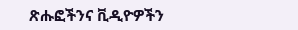ጽሑፎችንና ቪዲዮዎችን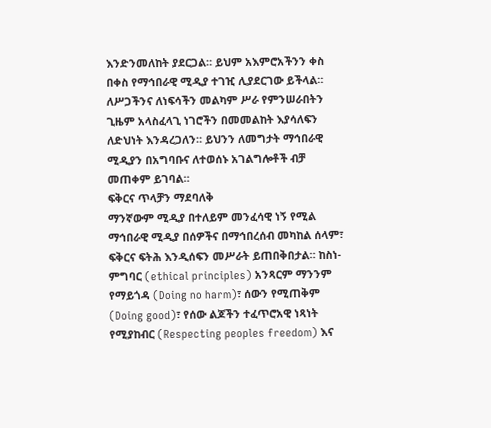እንድንመለከት ያደርጋል። ይህም አእምሮአችንን ቀስ በቀስ የማኅበራዊ ሚዲያ ተገዢ ሊያደርገው ይችላል። ለሥጋችንና ለነፍሳችን መልካም ሥራ የምንሠራበትን ጊዜም አላስፈላጊ ነገሮችን በመመልከት እያሳለፍን ለድህነት እንዳረጋለን። ይህንን ለመግታት ማኅበራዊ ሚዲያን በአግባቡና ለተወሰኑ አገልግሎቶች ብቻ መጠቀም ይገባል።
ፍቅርና ጥላቻን ማደባለቅ
ማንኛውም ሚዲያ በተለይም መንፈሳዊ ነኝ የሚል ማኅበራዊ ሚዲያ በሰዎችና በማኅበረሰብ መካከል ሰላም፣ ፍቅርና ፍትሕ እንዲሰፍን መሥራት ይጠበቅበታል። ከስነ-ምግባር (ethical principles) አንጻርም ማንንም የማይጎዳ (Doing no harm)፣ ሰውን የሚጠቅም (Doing good)፣ የሰው ልጆችን ተፈጥሮአዊ ነጻነት የሚያከብር (Respecting peoples freedom) እና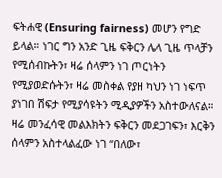ፍትሐዊ (Ensuring fairness) መሆን የግድ ይላል። ነገር ግን አንድ ጊዜ ፍቅርን ሌላ ጊዜ ጥላቻን የሚሰብኩትን፣ ዛሬ ሰላምን ነገ ጦርነትን የሚያወድሱትን፣ ዛሬ መስቀል የያዘ ካህን ነገ ነፍጥ ያነገበ ሽፍታ የሚያሳዩትን ሚዲያዎችን አስተውለናል። ዛሬ መንፈሳዊ መልእክትን ፍቅርን መደጋገፍን፣ እርቅን ሰላምን አስተላልፈው ነገ “በለው፣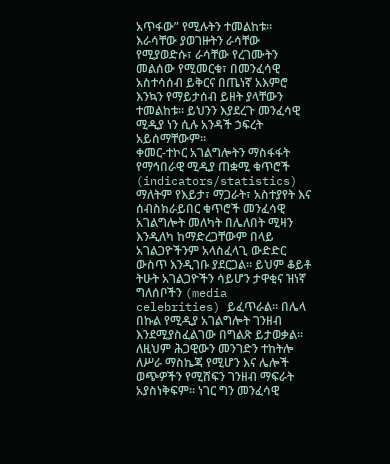አጥፋው” የሚሉትን ተመልከቱ። እራሳቸው ያወገዙትን ራሳቸው የሚያወድሱ፣ ራሳቸው የረገሙትን መልሰው የሚመርቁ፣ በመንፈሳዊ አስተሳሰብ ይቅርና በጤነኛ አእምሮ እንኳን የማይታሰብ ይዘት ያላቸውን ተመልከቱ። ይህንን እያደረጉ መንፈሳዊ ሚዲያ ነን ሲሉ አንዳች ኃፍረት አይሰማቸውም።
ቀመር-ተኮር አገልግሎትን ማስፋፋት
የማኅበራዊ ሚዲያ ጠቋሚ ቁጥሮች (indicators/statistics) ማለትም የእይታ፣ ማጋራት፣ አስተያየት እና ሰብስክራይበር ቁጥሮች መንፈሳዊ አገልግሎት መለካት በሌለበት ሚዛን እንዲለካ ከማድረጋቸውም በላይ አገልጋዮችንም አላስፈላጊ ውድድር ውስጥ እንዲገቡ ያደርጋል። ይህም ቆይቶ ትሁት አገልጋዮችን ሳይሆን ታዋቂና ዝነኛ ግለሰቦችን (media celebrities) ይፈጥራል። በሌላ በኩል የሚዲያ አገልግሎት ገንዘብ እንደሚያስፈልገው በግልጽ ይታወቃል። ለዚህም ሕጋዊውን መንገድን ተከትሎ ለሥራ ማስኬጃ የሚሆን እና ሌሎች ወጭዎችን የሚሸፍን ገንዘብ ማፍራት አያስነቅፍም። ነገር ግን መንፈሳዊ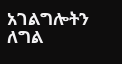አገልግሎትን ለግል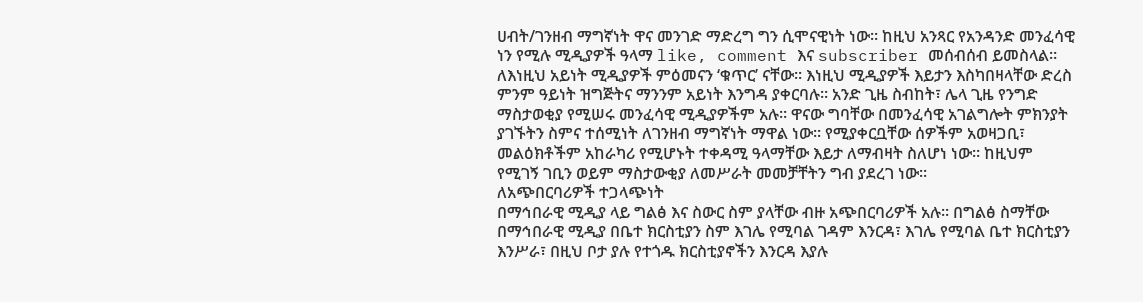ሀብት/ገንዘብ ማግኛነት ዋና መንገድ ማድረግ ግን ሲሞናዊነት ነው። ከዚህ አንጻር የአንዳንድ መንፈሳዊ ነን የሚሉ ሚዲያዎች ዓላማ like, comment እና subscriber መሰብሰብ ይመስላል። ለእነዚህ አይነት ሚዲያዎች ምዕመናን ‘ቁጥር’ ናቸው። እነዚህ ሚዲያዎች እይታን እስካበዛላቸው ድረስ ምንም ዓይነት ዝግጅትና ማንንም አይነት እንግዳ ያቀርባሉ። አንድ ጊዜ ስብከት፣ ሌላ ጊዜ የንግድ ማስታወቂያ የሚሠሩ መንፈሳዊ ሚዲያዎችም አሉ። ዋናው ግባቸው በመንፈሳዊ አገልግሎት ምክንያት ያገኙትን ስምና ተሰሚነት ለገንዘብ ማግኛነት ማዋል ነው። የሚያቀርቧቸው ሰዎችም አወዛጋቢ፣ መልዕክቶችም አከራካሪ የሚሆኑት ተቀዳሚ ዓላማቸው እይታ ለማብዛት ስለሆነ ነው። ከዚህም የሚገኝ ገቢን ወይም ማስታውቂያ ለመሥራት መመቻቸትን ግብ ያደረገ ነው።
ለአጭበርባሪዎች ተጋላጭነት
በማኅበራዊ ሚዲያ ላይ ግልፅ እና ስውር ስም ያላቸው ብዙ አጭበርባሪዎች አሉ። በግልፅ ስማቸው በማኅበራዊ ሚዲያ በቤተ ክርስቲያን ስም እገሌ የሚባል ገዳም እንርዳ፣ እገሌ የሚባል ቤተ ክርስቲያን እንሥራ፣ በዚህ ቦታ ያሉ የተጎዱ ክርስቲያኖችን እንርዳ እያሉ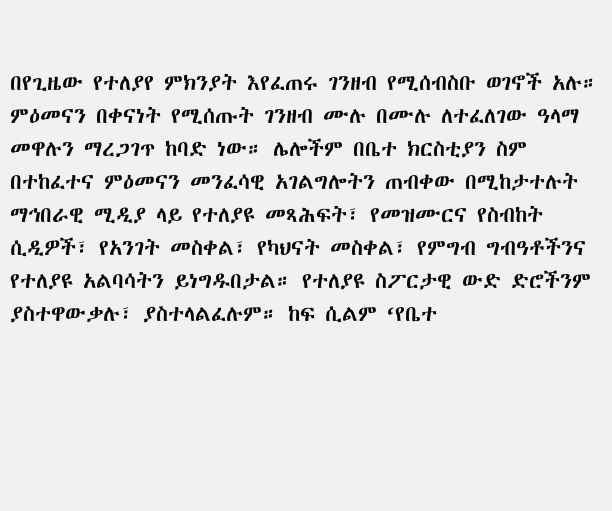በየጊዜው የተለያየ ምክንያት እየፈጠሩ ገንዘብ የሚሰብስቡ ወገኖች አሉ። ምዕመናን በቀናነት የሚሰጡት ገንዘብ ሙሉ በሙሉ ለተፈለገው ዓላማ መዋሉን ማረጋገጥ ከባድ ነው። ሌሎችም በቤተ ክርስቲያን ስም በተከፈተና ምዕመናን መንፈሳዊ አገልግሎትን ጠብቀው በሚከታተሉት ማኅበራዊ ሚዲያ ላይ የተለያዩ መጻሕፍት፣ የመዝሙርና የስብከት ሲዲዎች፣ የአንገት መስቀል፣ የካህናት መስቀል፣ የምግብ ግብዓቶችንና የተለያዩ አልባሳትን ይነግዱበታል። የተለያዩ ስፖርታዊ ውድ ድሮችንም ያስተዋውቃሉ፣ ያስተላልፈሉም። ከፍ ሲልም ‘የቤተ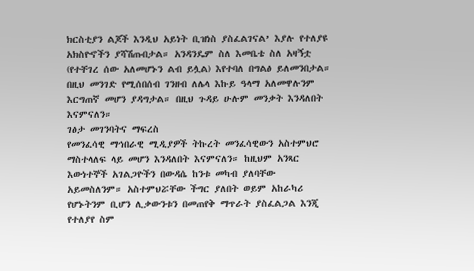ክርስቲያን ልጆች እንዲህ አይነት ቢዝነስ ያስፈልገናል’ እያሉ የተለያዩ አክስዮኖችን ያሻሽጡበታል። አንዳንዴም ስለ እመቤቴ ስለ አዛኝቷ (የተቸገረ ሰው አለመሆኑን ልብ ይሏል) እየተባለ በግልፅ ይለመንበታል። በዚህ መንገድ የሚሰበሰብ ገንዘብ ለሌላ እኩይ ዓላማ አለመዋሉንም እርግጠኛ መሆን ያዳግታል። በዚህ ጉዳይ ሁሉም መንቃት እንዳለበት እናምናለን።
ገፅታ መገንባትና ማፍረስ
የመንፈሳዊ ማኅበራዊ ሚዲያዎች ትኩረት መንፈሳዊውን አስተምህሮ ማስተላለፍ ላይ መሆን እንዳለበት እናምናለን። ከዚህም አንጻር እውነተኞች አገልጋዮችን በውዳሴ ከንቱ መካብ ያለባቸው አይመስለንም። አስተምህሯቸው ችግር ያለበት ወይም አከራካሪ የሆኑትንም ቢሆን ሊቃውንቱን በመጠየቅ ማጥራት ያስፈልጋል እንጂ የተለያየ ስም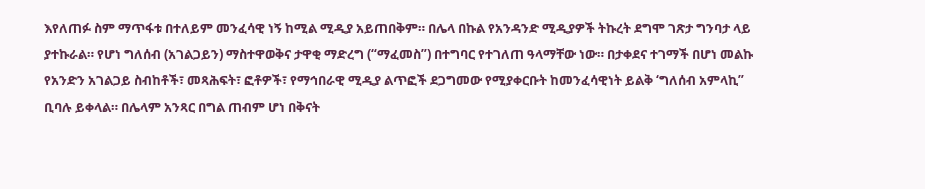እየለጠፉ ስም ማጥፋቱ በተለይም መንፈሳዊ ነኝ ከሚል ሚዲያ አይጠበቅም። በሌላ በኩል የአንዳንድ ሚዲያዎች ትኩረት ደግሞ ገጽታ ግንባታ ላይ ያተኩራል። የሆነ ግለሰብ (አገልጋይን) ማስተዋወቅና ታዋቂ ማድረግ (“ማፈመስ”) በተግባር የተገለጠ ዓላማቸው ነው። በታቀደና ተገማች በሆነ መልኩ የአንድን አገልጋይ ስብከቶች፣ መጻሕፍት፣ ፎቶዎች፣ የማኅበራዊ ሚዲያ ልጥፎች ደጋግመው የሚያቀርቡት ከመንፈሳዊነት ይልቅ ‘ግለሰብ አምላኪ” ቢባሉ ይቀላል። በሌላም አንጻር በግል ጠብም ሆነ በቅናት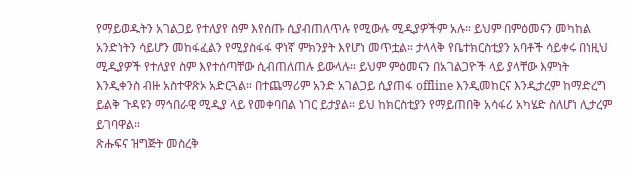የማይወዱትን አገልጋይ የተለያየ ስም እየሰጡ ሲያብጠለጥሉ የሚውሉ ሚዲያዎችም አሉ። ይህም በምዕመናን መካከል አንድነትን ሳይሆን መከፋፈልን የሚያስፋፋ ዋነኛ ምክንያት እየሆነ መጥቷል። ታላላቅ የቤተክርስቲያን አባቶች ሳይቀሩ በነዚህ ሚዲያዎች የተለያየ ስም እየተሰጣቸው ሲብጠለጠሉ ይውላሉ። ይህም ምዕመናን በአገልጋዮች ላይ ያላቸው እምነት እንዲቀንስ ብዙ አስተዋጽኦ አድርጓል። በተጨማሪም አንድ አገልጋይ ሲያጠፋ offline እንዲመከርና እንዲታረም ከማድረግ ይልቅ ጉዳዩን ማኅበራዊ ሚዲያ ላይ የመቀባበል ነገር ይታያል። ይህ ከክርስቲያን የማይጠበቅ አሳፋሪ አካሄድ ስለሆነ ሊታረም ይገባዋል።
ጽሑፍና ዝግጅት መስረቅ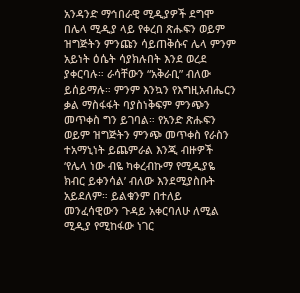አንዳንድ ማኅበራዊ ሚዲያዎች ደግሞ በሌላ ሚዲያ ላይ የቀረበ ጽሑፍን ወይም ዝግጅትን ምንጩን ሳይጠቅሱና ሌላ ምንም አይነት ዕሴት ሳያክሉበት እንደ ወረደ ያቀርባሉ። ራሳቸውን “አቅራቢ” ብለው ይሰይማሉ። ምንም እንኳን የእግዚአብሔርን ቃል ማስፋፋት ባያስነቅፍም ምንጭን መጥቀስ ግን ይገባል። የአንድ ጽሑፍን ወይም ዝግጅትን ምንጭ መጥቀስ የራስን ተአማኒነት ይጨምራል እንጂ ብዙዎች ‘የሌላ ነው ብዬ ካቀረብኩማ የሚዲያዬ ክብር ይቀንሳል’ ብለው እንደሚያስቡት አይደለም። ይልቁንም በተለይ መንፈሳዊውን ጉዳይ አቀርባለሁ ለሚል ሚዲያ የሚከፋው ነገር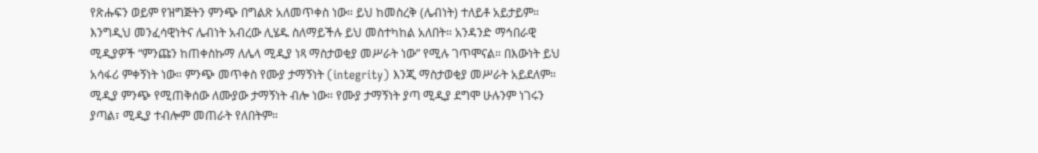የጽሑፍን ወይም የዝግጅትን ምንጭ በግልጽ አለመጥቀስ ነው። ይህ ከመስረቅ (ሌብነት) ተለይቶ አይታይም። እንግዲህ መንፈሳዊነትና ሌብነት አብረው ሊሄዱ ስለማይችሉ ይህ መስተካከል አለበት። አንዳንድ ማኅበራዊ ሚዲያዎች “ምንጩን ከጠቀስኩማ ለሌላ ሚዲያ ነጻ ማስታወቂያ መሥራት ነው” የሚሉ ገጥሞናል። በእውነት ይህ አሳፋሪ ምቀኝነት ነው። ምንጭ መጥቀስ የሙያ ታማኝነት (integrity) እንጂ ማስታወቂያ መሥራት አይደለም። ሚዲያ ምንጭ የሚጠቅሰው ለሙያው ታማኝነት ብሎ ነው። የሙያ ታማኝነት ያጣ ሚዲያ ደግሞ ሁሉንም ነገሩን ያጣል፣ ሚዲያ ተብሎም መጠራት የለበትም።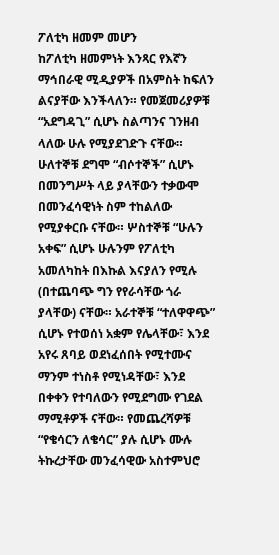ፖለቲካ ዘመም መሆን
ከፖለቲካ ዘመምነት እንጻር የእኛን ማኅበራዊ ሚዲያዎች በአምስት ከፍለን ልናያቸው እንችላለን። የመጀመሪያዎቹ “አደግዳጊ” ሲሆኑ ስልጣንና ገንዘብ ላለው ሁሉ የሚያደገድጉ ናቸው። ሁለተኞቹ ደግሞ “ብሶተኞች” ሲሆኑ በመንግሥት ላይ ያላቸውን ተቃውሞ በመንፈሳዊነት ስም ተከልለው የሚያቀርቡ ናቸው። ሦስተኞቹ “ሁሉን አቀፍ” ሲሆኑ ሁሉንም የፖለቲካ አመለካከት በእኩል እናያለን የሚሉ (በተጨባጭ ግን የየራሳቸው ጎራ ያላቸው) ናቸው። አራተኞቹ “ተለዋዋጭ” ሲሆኑ የተወሰነ አቋም የሌላቸው፣ እንደ አየሩ ጸባይ ወደነፈሰበት የሚተሙና ማንም ተነስቶ የሚነዳቸው፣ እንደ በቀቀን የተባለውን የሚደግሙ የገደል ማሚቶዎች ናቸው። የመጨረሻዎቹ “የቄሳርን ለቄሳር” ያሉ ሲሆኑ ሙሉ ትኩረታቸው መንፈሳዊው አስተምህሮ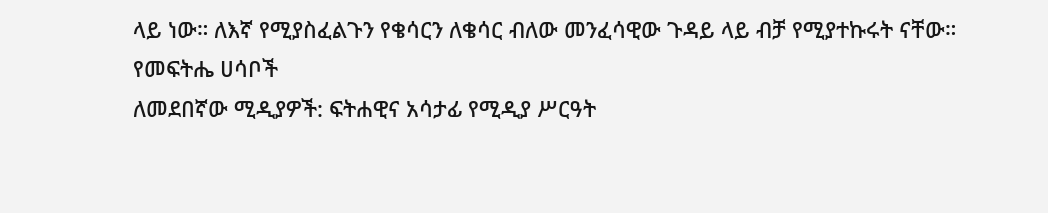ላይ ነው። ለእኛ የሚያስፈልጉን የቄሳርን ለቄሳር ብለው መንፈሳዊው ጉዳይ ላይ ብቻ የሚያተኩሩት ናቸው።
የመፍትሔ ሀሳቦች
ለመደበኛው ሚዲያዎች: ፍትሐዊና አሳታፊ የሚዲያ ሥርዓት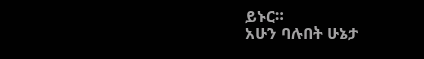ይኑር።
አሁን ባሉበት ሁኔታ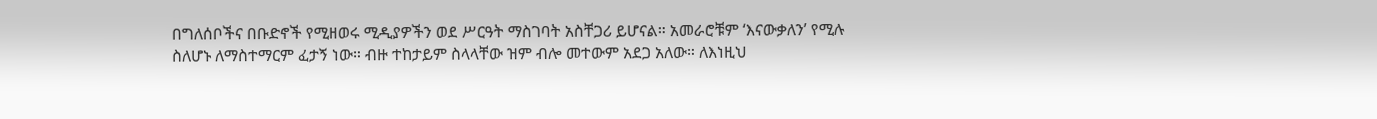በግለሰቦችና በቡድኖች የሚዘወሩ ሚዲያዎችን ወደ ሥርዓት ማስገባት አስቸጋሪ ይሆናል። አመራሮቹም ‘እናውቃለን’ የሚሉ ስለሆኑ ለማስተማርም ፈታኝ ነው። ብዙ ተከታይም ስላላቸው ዝም ብሎ መተውም አደጋ አለው። ለእነዚህ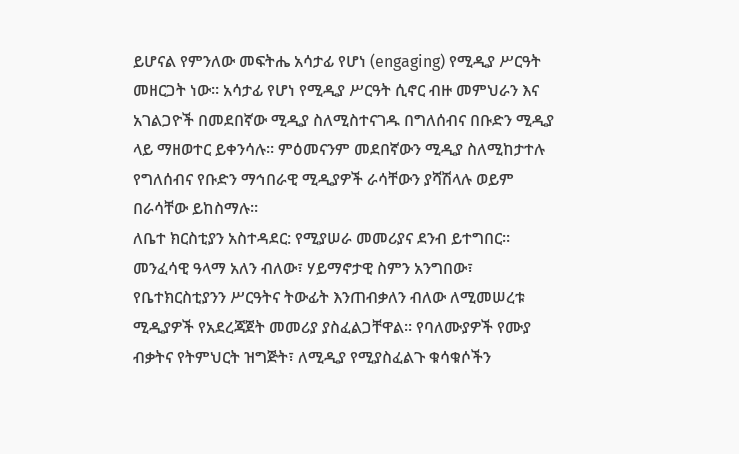ይሆናል የምንለው መፍትሔ አሳታፊ የሆነ (engaging) የሚዲያ ሥርዓት መዘርጋት ነው። አሳታፊ የሆነ የሚዲያ ሥርዓት ሲኖር ብዙ መምህራን እና አገልጋዮች በመደበኛው ሚዲያ ስለሚስተናገዱ በግለሰብና በቡድን ሚዲያ ላይ ማዘወተር ይቀንሳሉ። ምዕመናንም መደበኛውን ሚዲያ ስለሚከታተሉ የግለሰብና የቡድን ማኅበራዊ ሚዲያዎች ራሳቸውን ያሻሽላሉ ወይም በራሳቸው ይከስማሉ።
ለቤተ ክርስቲያን አስተዳደር: የሚያሠራ መመሪያና ደንብ ይተግበር።
መንፈሳዊ ዓላማ አለን ብለው፣ ሃይማኖታዊ ስምን አንግበው፣ የቤተክርስቲያንን ሥርዓትና ትውፊት እንጠብቃለን ብለው ለሚመሠረቱ ሚዲያዎች የአደረጃጀት መመሪያ ያስፈልጋቸዋል። የባለሙያዎች የሙያ ብቃትና የትምህርት ዝግጅት፣ ለሚዲያ የሚያስፈልጉ ቁሳቁሶችን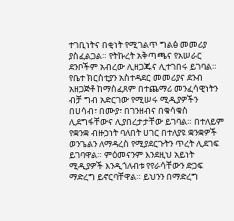ተገቢነትና በቂነት የሚገልጥ ግልፅ መመሪያ ያስፈልጋል። የትኩረት አቅጣጫና የአሠራር ደንቦችም አብረው ሊዘጋጁና ሊተገበሩ ይገባል። የቤተ ክርስቲያን አስተዳደር መመሪያና ደንብ አዘጋጅቶ ከማስፈጸም በተጨማሪ መንፈሳዊነትን ብቻ ግብ አድርገው የሚሠሩ ሚዲያዎችን በሀሳብ፣ በሙያ፣ በገንዘብና በቁሳቁስ ሊደግፋቸውና ሊያበረታታቸው ይገባል። በተለይም የቋንቋ ብዙኃነት ባለበት ሀገር በተለያዩ ቋንቋዎች ወንጌልን ለማዳረስ የሚያደርጉትን ጥረት ሊደገፍ ይገባዋል። ምዕመናንም እንደዚህ አይነት ሚዲያዎች እንዲጎለብቱ የየራሳቸውን ድጋፍ ማድረግ ይኖርባቸዋል። ይህንን በማድረግ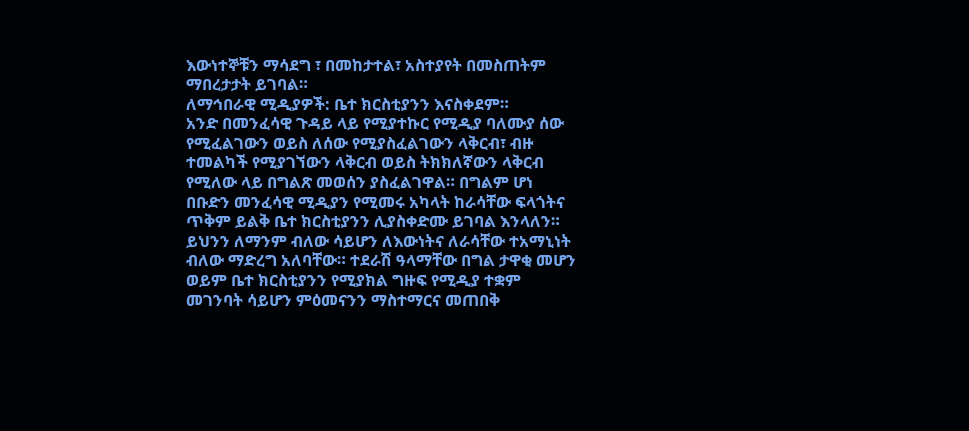እውነተኞቹን ማሳደግ ፣ በመከታተል፣ አስተያየት በመስጠትም ማበረታታት ይገባል።
ለማኅበራዊ ሚዲያዎች: ቤተ ክርስቲያንን እናስቀደም።
አንድ በመንፈሳዊ ጉዳይ ላይ የሚያተኩር የሚዲያ ባለሙያ ሰው የሚፈልገውን ወይስ ለሰው የሚያስፈልገውን ላቅርብ፣ ብዙ ተመልካች የሚያገኘውን ላቅርብ ወይስ ትክክለኛውን ላቅርብ የሚለው ላይ በግልጽ መወሰን ያስፈልገዋል። በግልም ሆነ በቡድን መንፈሳዊ ሚዲያን የሚመሩ አካላት ከራሳቸው ፍላጎትና ጥቅም ይልቅ ቤተ ክርስቲያንን ሊያስቀድሙ ይገባል እንላለን። ይህንን ለማንም ብለው ሳይሆን ለእውነትና ለራሳቸው ተአማኒነት ብለው ማድረግ አለባቸው። ተደራሽ ዓላማቸው በግል ታዋቂ መሆን ወይም ቤተ ክርስቲያንን የሚያክል ግዙፍ የሚዲያ ተቋም መገንባት ሳይሆን ምዕመናንን ማስተማርና መጠበቅ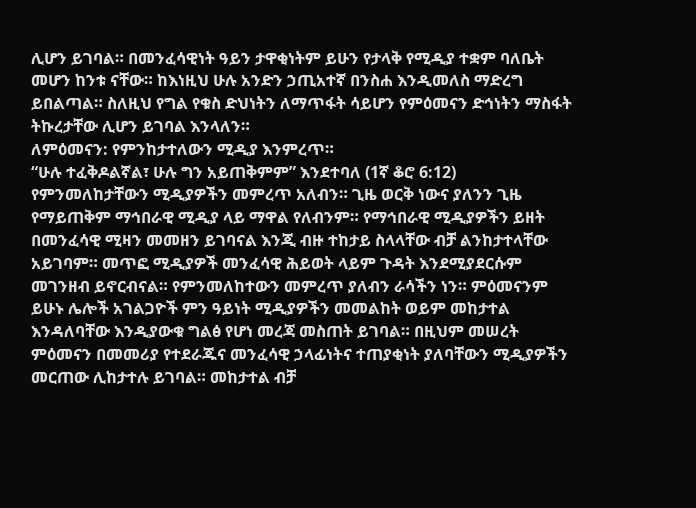ሊሆን ይገባል። በመንፈሳዊነት ዓይን ታዋቂነትም ይሁን የታላቅ የሚዲያ ተቋም ባለቤት መሆን ከንቱ ናቸው። ከእነዚህ ሁሉ አንድን ኃጢአተኛ በንስሐ እንዲመለስ ማድረግ ይበልጣል። ስለዚህ የግል የቁስ ድህነትን ለማጥፋት ሳይሆን የምዕመናን ድኅነትን ማስፋት ትኩረታቸው ሊሆን ይገባል እንላለን።
ለምዕመናን: የምንከታተለውን ሚዲያ እንምረጥ።
“ሁሉ ተፈቅዶልኛል፣ ሁሉ ግን አይጠቅምም” እንደተባለ (1ኛ ቆሮ 6:12) የምንመለከታቸውን ሚዲያዎችን መምረጥ አለብን። ጊዜ ወርቅ ነውና ያለንን ጊዜ የማይጠቅም ማኅበራዊ ሚዲያ ላይ ማዋል የለብንም። የማኅበራዊ ሚዲያዎችን ይዘት በመንፈሳዊ ሚዛን መመዘን ይገባናል እንጂ ብዙ ተከታይ ስላላቸው ብቻ ልንከታተላቸው አይገባም። መጥፎ ሚዲያዎች መንፈሳዊ ሕይወት ላይም ጉዳት እንደሚያደርሱም መገንዘብ ይኖርብናል። የምንመለከተውን መምረጥ ያለብን ራሳችን ነን። ምዕመናንም ይሁኑ ሌሎች አገልጋዮች ምን ዓይነት ሚዲያዎችን መመልከት ወይም መከታተል እንዳለባቸው እንዲያውቁ ግልፅ የሆነ መረጃ መስጠት ይገባል። በዚህም መሠረት ምዕመናን በመመሪያ የተደራጁና መንፈሳዊ ኃላፊነትና ተጠያቂነት ያለባቸውን ሚዲያዎችን መርጠው ሊከታተሉ ይገባል። መከታተል ብቻ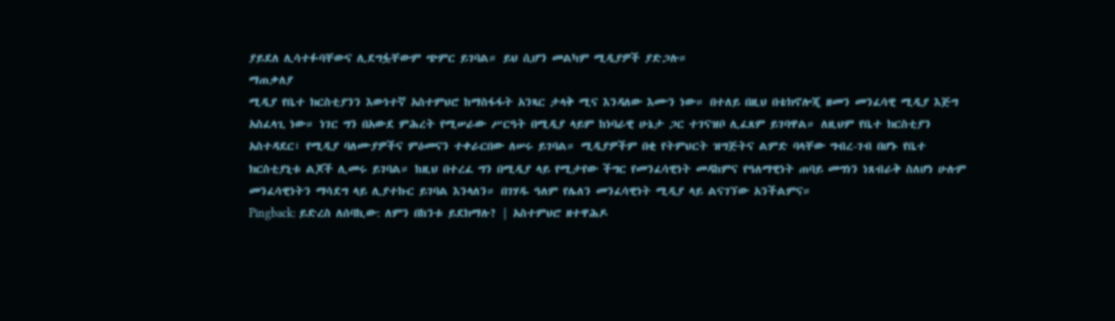ያይደለ ሊሳተፉባቸውና ሊደግፏቸውም ጭምር ይገባል። ይህ ሲሆን መልካም ሚዲያዎች ያድጋሉ።
ማጠቃለያ
ሚዲያ የቤተ ክርስቲያንን እውነተኛ አስተምህሮ ከማስፋፋት አንጻር ታላቅ ሚና እንዳለው እሙን ነው። በተለይ በዚህ በቴክኖሎጂ ዘመን መንፈሳዊ ሚዲያ እጅግ አስፈላጊ ነው። ነገር ግን በአውደ ምሕረት የሚሠራው ሥርዓት በሚዲያ ላይም ከነባራዊ ሁኔታ ጋር ተገናዝቦ ሊፈጸም ይገባዋል። ለዚህም የቤተ ክርስቲያን አስተዳደር፣ የሚዲያ ባለሙያዎችና ምዕመናን ተቀራርበው ለሠሩ ይገባል። ሚዲያዎችም በቂ የትምህርት ዝግጅትና ልምድ ባላቸው ግብረ-ገብ በሆኑ የቤተ ክርስቲያኒቱ ልጆች ሊመሩ ይገባል። ከዚህ በተረፈ ግን በሚዲያ ላይ የሚታየው ችግር የመንፈሳዊነት መዳከምና የዓለማዊነት ጠባይ መግነን ነጸብራቅ ስለሆነ ሁሉም መንፈሳዊነትን ማሳደግ ላይ ሊያተኩር ይገባል እንላለን። በገሃዱ ዓለም የሌለን መንፈሳዊነት ሚዲያ ላይ ልናገኘው አንችልምና።
Pingback: ይድረስ ለሰባኪው: ለምን በከንቱ ይደክማሉ? | አስተምህሮ ዘተዋሕዶ